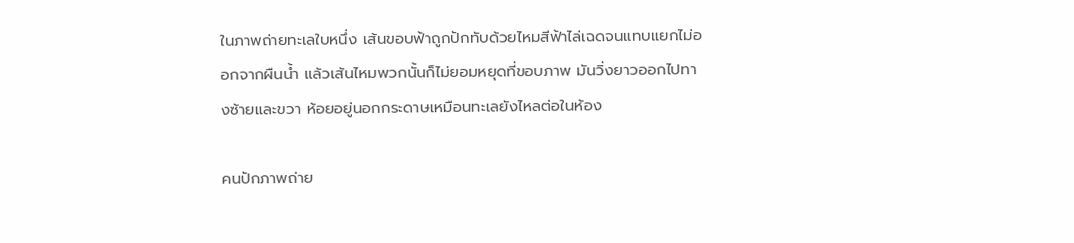ในภาพถ่ายทะเลใบหนึ่ง เส้นขอบฟ้าถูกปักทับด้วยไหมสีฟ้าไล่เฉดจนแทบแยกไม่ออกจากผืนน้ำ แล้วเส้นไหมพวกนั้นก็ไม่ยอมหยุดที่ขอบภาพ มันวิ่งยาวออกไปทางซ้ายและขวา ห้อยอยู่นอกกระดาษเหมือนทะเลยังไหลต่อในห้อง

คนปักภาพถ่าย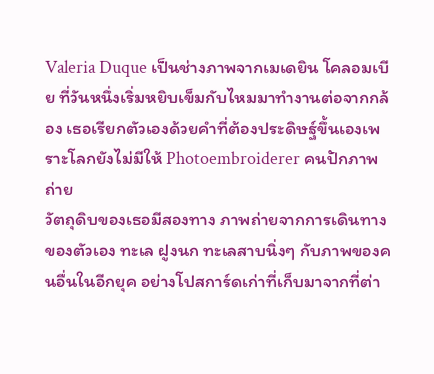Valeria Duque เป็นช่างภาพจากเมเดยิน โคลอมเบีย ที่วันหนึ่งเริ่มหยิบเข็มกับไหมมาทำงานต่อจากกล้อง เธอเรียกตัวเองด้วยคำที่ต้องประดิษฐ์ขึ้นเองเพราะโลกยังไม่มีให้ Photoembroiderer คนปักภาพถ่าย
วัตถุดิบของเธอมีสองทาง ภาพถ่ายจากการเดินทางของตัวเอง ทะเล ฝูงนก ทะเลสาบนิ่งๆ กับภาพของคนอื่นในอีกยุค อย่างโปสการ์ดเก่าที่เก็บมาจากที่ต่า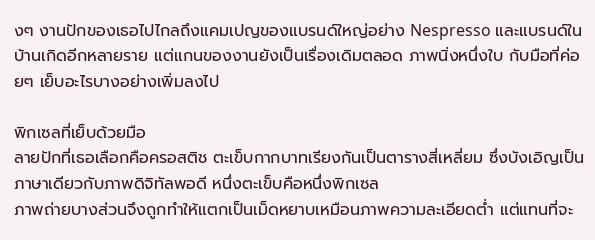งๆ งานปักของเธอไปไกลถึงแคมเปญของแบรนด์ใหญ่อย่าง Nespresso และแบรนด์ในบ้านเกิดอีกหลายราย แต่แกนของงานยังเป็นเรื่องเดิมตลอด ภาพนิ่งหนึ่งใบ กับมือที่ค่อยๆ เย็บอะไรบางอย่างเพิ่มลงไป

พิกเซลที่เย็บด้วยมือ
ลายปักที่เธอเลือกคือครอสติช ตะเข็บกากบาทเรียงกันเป็นตารางสี่เหลี่ยม ซึ่งบังเอิญเป็นภาษาเดียวกับภาพดิจิทัลพอดี หนึ่งตะเข็บคือหนึ่งพิกเซล
ภาพถ่ายบางส่วนจึงถูกทำให้แตกเป็นเม็ดหยาบเหมือนภาพความละเอียดต่ำ แต่แทนที่จะ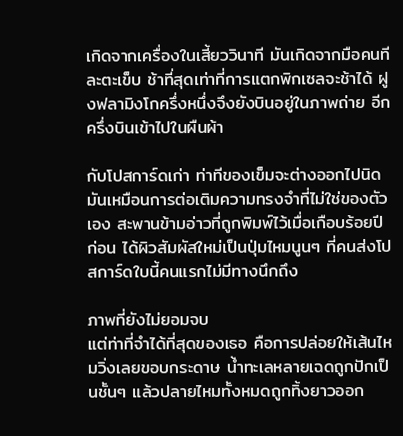เกิดจากเครื่องในเสี้ยววินาที มันเกิดจากมือคนทีละตะเข็บ ช้าที่สุดเท่าที่การแตกพิกเซลจะช้าได้ ฝูงฟลามิงโกครึ่งหนึ่งจึงยังบินอยู่ในภาพถ่าย อีกครึ่งบินเข้าไปในผืนผ้า

กับโปสการ์ดเก่า ท่าทีของเข็มจะต่างออกไปนิด มันเหมือนการต่อเติมความทรงจำที่ไม่ใช่ของตัวเอง สะพานข้ามอ่าวที่ถูกพิมพ์ไว้เมื่อเกือบร้อยปีก่อน ได้ผิวสัมผัสใหม่เป็นปุ่มไหมนูนๆ ที่คนส่งโปสการ์ดใบนี้คนแรกไม่มีทางนึกถึง

ภาพที่ยังไม่ยอมจบ
แต่ท่าที่จำได้ที่สุดของเธอ คือการปล่อยให้เส้นไหมวิ่งเลยขอบกระดาษ น้ำทะเลหลายเฉดถูกปักเป็นชั้นๆ แล้วปลายไหมทั้งหมดถูกทิ้งยาวออก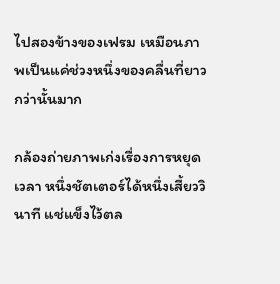ไปสองข้างของเฟรม เหมือนภาพเป็นแค่ช่วงหนึ่งของคลื่นที่ยาวกว่านั้นมาก

กล้องถ่ายภาพเก่งเรื่องการหยุดเวลา หนึ่งชัตเตอร์ได้หนึ่งเสี้ยววินาที แช่แข็งไว้ตล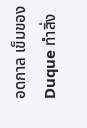อดกาล เข็มของ Duque ทำสิ่ง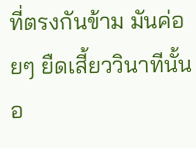ที่ตรงกันข้าม มันค่อยๆ ยืดเสี้ยววินาทีนั้นอ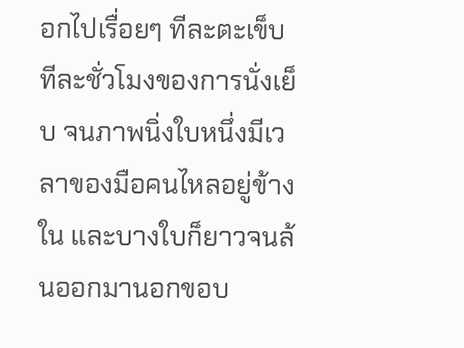อกไปเรื่อยๆ ทีละตะเข็บ ทีละชั่วโมงของการนั่งเย็บ จนภาพนิ่งใบหนึ่งมีเวลาของมือคนไหลอยู่ข้างใน และบางใบก็ยาวจนล้นออกมานอกขอบ